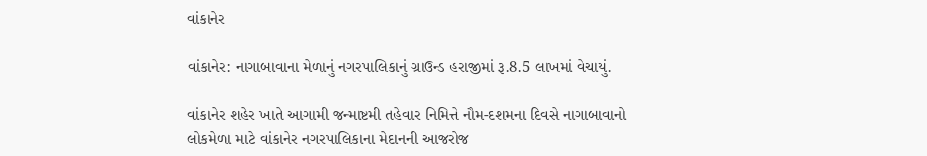વાંકાનેર

વાંકાનેર: નાગાબાવાના મેળાનું નગરપાલિકાનું ગ્રાઉન્ડ હરાજીમાં રૂ.8.5 લાખમાં વેચાયું.

વાંકાનેર શહેર ખાતે આગામી જન્માષ્ટમી તહેવાર નિમિત્તે નૌમ-દશમના દિવસે નાગાબાવાનો લોકમેળા માટે વાંકાનેર નગરપાલિકાના મેદાનની આજરોજ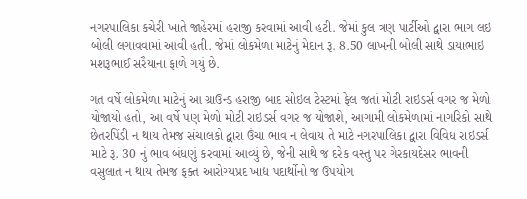નગરપાલિકા કચેરી ખાતે જાહેરમાં હરાજી કરવામાં આવી હટી. જેમાં કુલ ત્રણ પાર્ટીઓ દ્વારા ભાગ લઇ બોલી લગાવવામાં આવી હતી. જેમાં લોકમેળા માટેનું મેદાન રૂ. 8.50 લાખની બોલી સાથે ડાયાભાઇ મશરૂભાઈ સરૈયાના ફાળે ગયું છે.

ગત વર્ષે લોકમેળા માટેનું આ ગ્રાઉન્ડ હરાજી બાદ સોઇલ ટેસ્ટમાં ફેલ જતાં મોટી રાઇડર્સ વગર જ મેળો યોજાયો હતો, આ વર્ષે પણ મેળો મોટી રાઇડર્સ વગર જ યોજાશે, આગામી લોકમેળામાં નાગરિકો સાથે છેતરપિંડી ન થાય તેમજ સંચાલકો દ્વારા ઉંચા ભાવ ન લેવાય તે માટે નગરપાલિકા દ્વારા વિવિધ રાઇડર્સ માટે રૂ. 30 નું ભાવ બંધણું કરવામાં આવ્યું છે, જેની સાથે જ દરેક વસ્તુ પર ગેરકાયદેસર ભાવની વસુલાત ન થાય તેમજ ફક્ત આરોગ્યપ્રદ ખાદ્ય પદાર્થોનો જ ઉપયોગ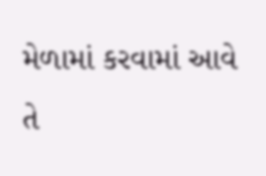મેળામાં કરવામાં આવે તે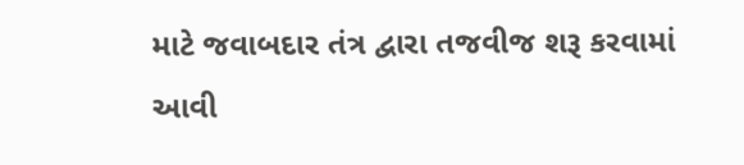માટે જવાબદાર તંત્ર દ્વારા તજવીજ શરૂ કરવામાં આવી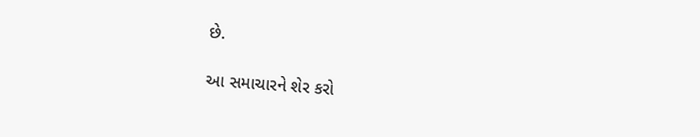છે.

આ સમાચારને શેર કરો